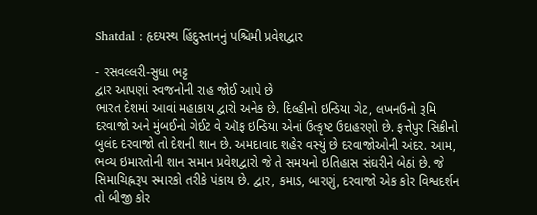Shatdal : હૃદયસ્થ હિંદુસ્તાનનું પશ્ચિમી પ્રવેશદ્વાર

- રસવલ્લરી-સુધા ભટ્ટ
દ્વાર આપણાં સ્વજનોની રાહ જોઈ આપે છે
ભારત દેશમાં આવાં મહાકાય દ્વારો અનેક છે. દિલ્હીનો ઇન્ડિયા ગેટ, લખનઉનો રૂમિ દરવાજો અને મુંબઈનો ગેઈટ વે ઑફ ઇન્ડિયા એનાં ઉત્કૃષ્ટ ઉદાહરણો છે. ફત્તેપુર સિક્રીનો બુલંદ દરવાજો તો દેશની શાન છે. અમદાવાદ શહેર વસ્યું છે દરવાજોઓની અંદર. આમ, ભવ્ય ઇમારતોની શાન સમાન પ્રવેશદ્વારો જે તે સમયનો ઇતિહાસ સંઘરીને બેઠાં છે. જે સિમાચિહ્નરૂપ સ્મારકો તરીકે પંકાય છે. દ્વાર, કમાડ, બારણું, દરવાજો એક કોર વિશ્વદર્શન તો બીજી કોર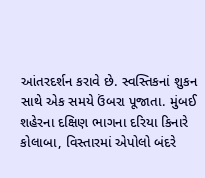આંતરદર્શન કરાવે છે. સ્વસ્તિકનાં શુકન સાથે એક સમયે ઉંબરા પૂજાતા. મુંબઈ શહેરના દક્ષિણ ભાગના દરિયા કિનારે કોલાબા, વિસ્તારમાં એપોલો બંદરે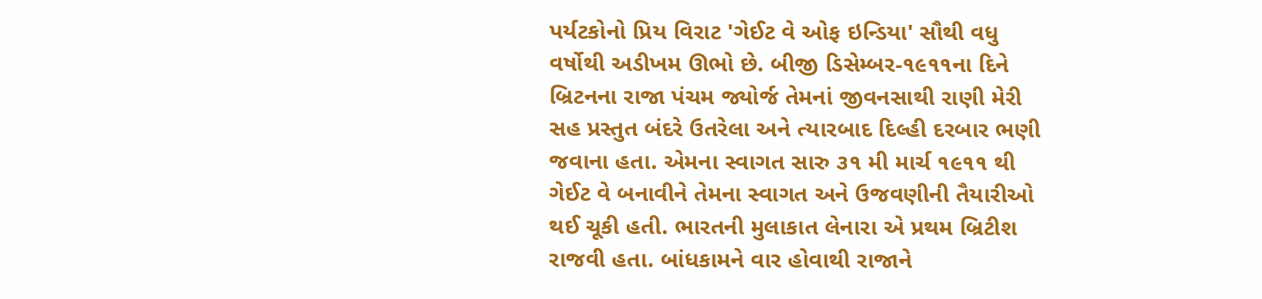પર્યટકોનો પ્રિય વિરાટ 'ગેઈટ વે ઓફ ઇન્ડિયા' સૌથી વધુ વર્ષોથી અડીખમ ઊભો છે. બીજી ડિસેમ્બર-૧૯૧૧ના દિને બ્રિટનના રાજા પંચમ જ્યોર્જ તેમનાં જીવનસાથી રાણી મેરી સહ પ્રસ્તુત બંદરે ઉતરેલા અને ત્યારબાદ દિલ્હી દરબાર ભણી જવાના હતા. એમના સ્વાગત સારુ ૩૧ મી માર્ચ ૧૯૧૧ થી ગેઈટ વે બનાવીને તેમના સ્વાગત અને ઉજવણીની તૈયારીઓ થઈ ચૂકી હતી. ભારતની મુલાકાત લેનારા એ પ્રથમ બ્રિટીશ રાજવી હતા. બાંધકામને વાર હોવાથી રાજાને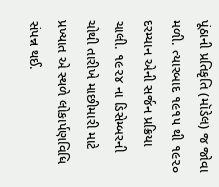પૂંઠાની પ્રતિકૃતિ (મૉડેલ) જ જોવા મળી. ત્યારબાદ ૧૯૧૫ થી ૧૯૨૦ દરમ્યાન એની સર્જન પ્રક્રિયા ચાલી. ૧૯૨૪ ના ડિસેમ્બરની ચોથી તારીખે માછીમારી માટે પ્રખ્યાત એ સ્થળે લોકાર્પણવિધિ સંપન્ન થઈ.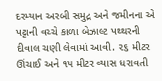દરમ્યાન અરબી સમુદ્ર અને જમીનના એ પટ્ટાની વચ્ચે કાળા બેઝાલ્ટ પથ્થરની દીવાલ ચણી લેવામાં આવી. ૨૬ મીટર ઊંચાઈ અને ૧૫ મીટર વ્યાસ ધરાવતી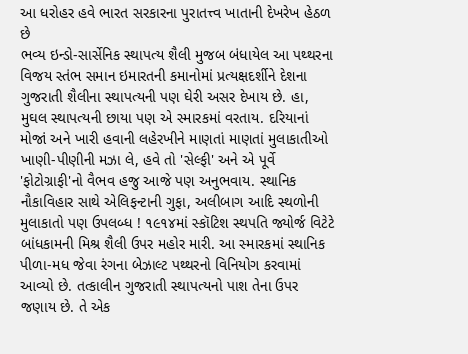આ ધરોહર હવે ભારત સરકારના પુરાતત્ત્વ ખાતાની દેખરેખ હેઠળ છે
ભવ્ય ઇન્ડો-સાર્સેનિક સ્થાપત્ય શૈલી મુજબ બંધાયેલ આ પથ્થરના વિજય સ્તંભ સમાન ઇમારતની કમાનોમાં પ્રત્યક્ષદર્શીને દેશના ગુજરાતી શૈલીના સ્થાપત્યની પણ ઘેરી અસર દેખાય છે. હા, મુઘલ સ્થાપત્યની છાયા પણ એ સ્મારકમાં વરતાય. દરિયાનાં મોજાં અને ખારી હવાની લહેરખીને માણતાં માણતાં મુલાકાતીઓ ખાણી-પીણીની મઝા લે, હવે તો 'સેલ્ફી' અને એ પૂર્વે 'ફોટોગ્રાફી'નો વૈભવ હજુ આજે પણ અનુભવાય. સ્થાનિક નૌકાવિહાર સાથે એલિફન્ટાની ગુફા, અલીબાગ આદિ સ્થળોની મુલાકાતો પણ ઉપલબ્ધ ! ૧૯૧૪માં સ્કૉટિશ સ્થપતિ જ્યોર્જ વિટેટે બાંધકામની મિશ્ર શૈલી ઉપર મહોર મારી. આ સ્મારકમાં સ્થાનિક પીળા-મધ જેવા રંગના બેઝાલ્ટ પથ્થરનો વિનિયોગ કરવામાં આવ્યો છે. તત્કાલીન ગુજરાતી સ્થાપત્યનો પાશ તેના ઉપર જણાય છે. તે એક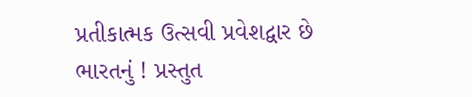પ્રતીકાત્મક ઉત્સવી પ્રવેશદ્વાર છે ભારતનું ! પ્રસ્તુત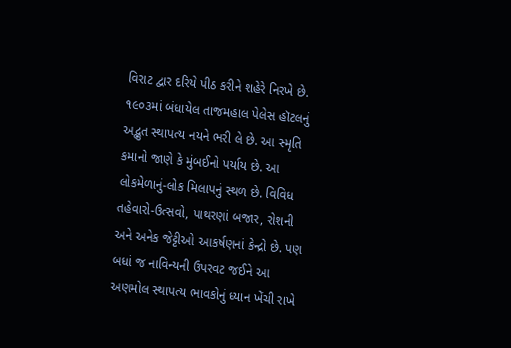વિરાટ દ્વાર દરિયે પીઠ કરીને શહેરે નિરખે છે. ૧૯૦૩માં બંધાયેલ તાજમહાલ પેલેસ હૉટલનું અદ્ભુત સ્થાપત્ય નયને ભરી લે છે. આ સ્મૃતિ કમાનો જાણે કે મુંબઈનો પર્યાય છે. આ લોકમેળાનું-લોક મિલાપનું સ્થળ છે. વિવિધ તહેવારો-ઉત્સવો, પાથરણાં બજાર, રોશની અને અનેક જેટ્ટીઓ આકર્ષણનાં કેન્દ્રો છે. પણ બધાં જ નાવિન્યની ઉપરવટ જઈને આ અણમોલ સ્થાપત્ય ભાવકોનું ધ્યાન ખેંચી રાખે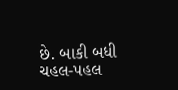છે. બાકી બધી ચહલ-પહલ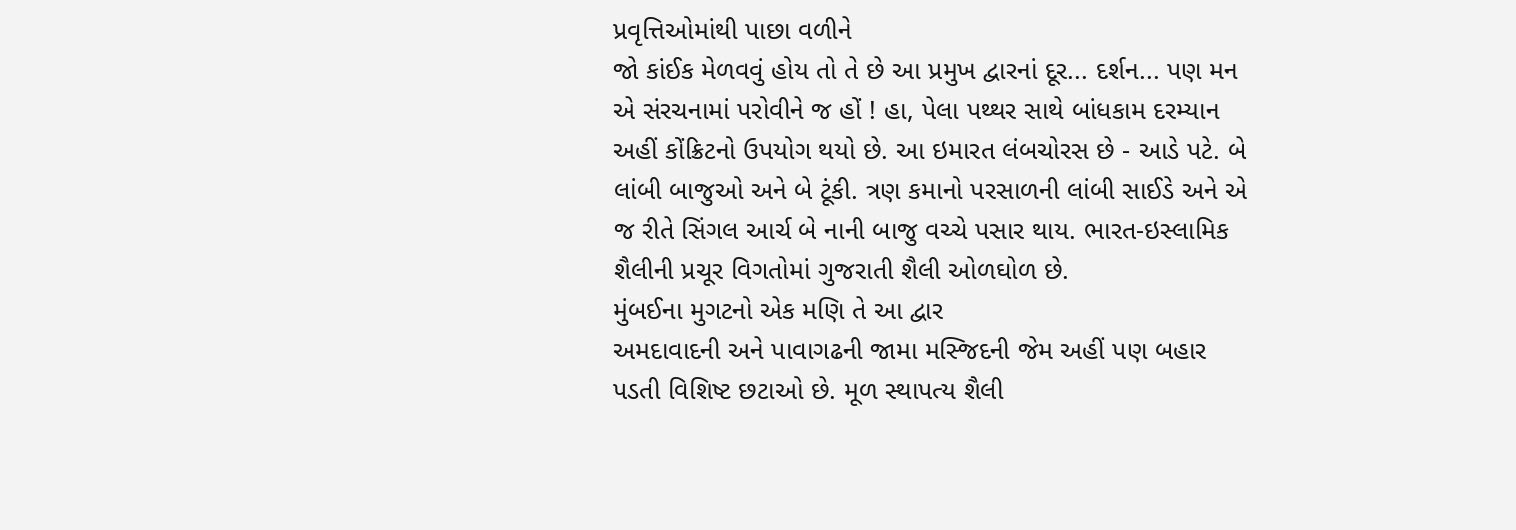પ્રવૃત્તિઓમાંથી પાછા વળીને
જો કાંઈક મેળવવું હોય તો તે છે આ પ્રમુખ દ્વારનાં દૂર... દર્શન... પણ મન એ સંરચનામાં પરોવીને જ હોં ! હા, પેલા પથ્થર સાથે બાંધકામ દરમ્યાન અહીં કોંક્રિટનો ઉપયોગ થયો છે. આ ઇમારત લંબચોરસ છે - આડે પટે. બે લાંબી બાજુઓ અને બે ટૂંકી. ત્રણ કમાનો પરસાળની લાંબી સાઈડે અને એ જ રીતે સિંગલ આર્ચ બે નાની બાજુ વચ્ચે પસાર થાય. ભારત-ઇસ્લામિક શૈલીની પ્રચૂર વિગતોમાં ગુજરાતી શૈલી ઓળઘોળ છે.
મુંબઈના મુગટનો એક મણિ તે આ દ્વાર
અમદાવાદની અને પાવાગઢની જામા મસ્જિદની જેમ અહીં પણ બહાર પડતી વિશિષ્ટ છટાઓ છે. મૂળ સ્થાપત્ય શૈલી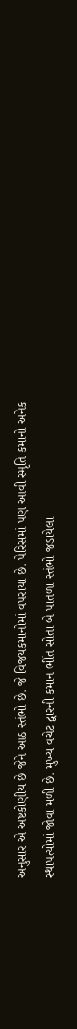અનુસાર એ અષ્ટકોણીય છે જેને આઠ સ્તંભો છે. જે વિજયકમાનોમાં વપરાયા છે. પેરિસમાં પણ આવી સ્મૃતિ કમાનો અનેક સ્થાપત્યોમાં જોવા મળી છે. મુખ્ય વચેટ દ્વારની કમાન ભીંત સોતા બે પાતળા સ્તંભો જડાયેલા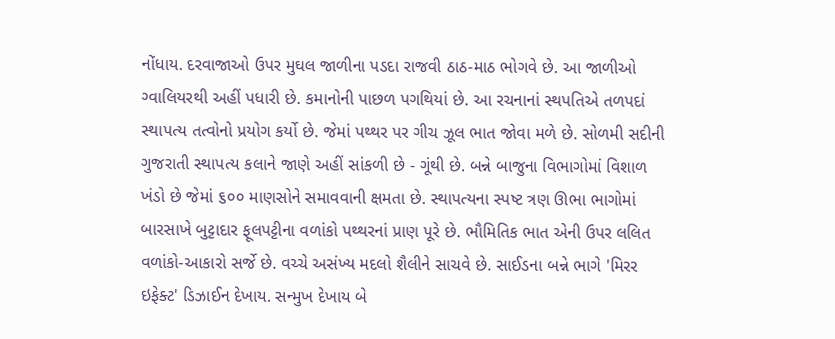નોંધાય. દરવાજાઓ ઉપર મુઘલ જાળીના પડદા રાજવી ઠાઠ-માઠ ભોગવે છે. આ જાળીઓ ગ્વાલિયરથી અહીં પધારી છે. કમાનોની પાછળ પગથિયાં છે. આ રચનાનાં સ્થપતિએ તળપદાં સ્થાપત્ય તત્વોનો પ્રયોગ કર્યો છે. જેમાં પથ્થર પર ગીચ ઝૂલ ભાત જોવા મળે છે. સોળમી સદીની ગુજરાતી સ્થાપત્ય કલાને જાણે અહીં સાંકળી છે - ગૂંથી છે. બન્ને બાજુના વિભાગોમાં વિશાળ ખંડો છે જેમાં ૬૦૦ માણસોને સમાવવાની ક્ષમતા છે. સ્થાપત્યના સ્પષ્ટ ત્રણ ઊભા ભાગોમાં બારસાખે બુટ્ટાદાર ફૂલપટ્ટીના વળાંકો પથ્થરનાં પ્રાણ પૂરે છે. ભૌમિતિક ભાત એની ઉપર લલિત વળાંકો-આકારો સર્જે છે. વચ્ચે અસંખ્ય મદલો શૈલીને સાચવે છે. સાઈડના બન્ને ભાગે 'મિરર ઇફેક્ટ' ડિઝાઈન દેખાય. સન્મુખ દેખાય બે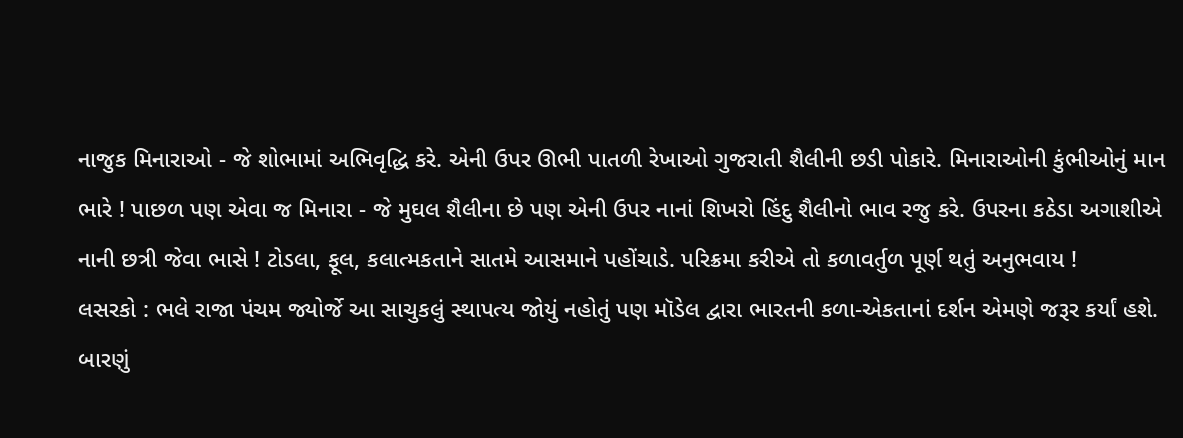નાજુક મિનારાઓ - જે શોભામાં અભિવૃદ્ધિ કરે. એની ઉપર ઊભી પાતળી રેખાઓ ગુજરાતી શૈલીની છડી પોકારે. મિનારાઓની કુંભીઓનું માન ભારે ! પાછળ પણ એવા જ મિનારા - જે મુઘલ શૈલીના છે પણ એની ઉપર નાનાં શિખરો હિંદુ શૈલીનો ભાવ રજુ કરે. ઉપરના કઠેડા અગાશીએ નાની છત્રી જેવા ભાસે ! ટોડલા, ફૂલ, કલાત્મકતાને સાતમે આસમાને પહોંચાડે. પરિક્રમા કરીએ તો કળાવર્તુળ પૂર્ણ થતું અનુભવાય !
લસરકો : ભલે રાજા પંચમ જ્યોર્જે આ સાચુકલું સ્થાપત્ય જોયું નહોતું પણ મૉડેલ દ્વારા ભારતની કળા-એકતાનાં દર્શન એમણે જરૂર કર્યાં હશે.
બારણું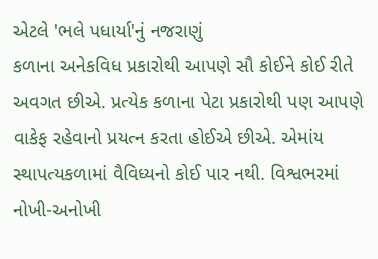એટલે 'ભલે પધાર્યા'નું નજરાણું
કળાના અનેકવિધ પ્રકારોથી આપણે સૌ કોઈને કોઈ રીતે અવગત છીએ. પ્રત્યેક કળાના પેટા પ્રકારોથી પણ આપણે વાકેફ રહેવાનો પ્રયત્ન કરતા હોઈએ છીએ. એમાંય સ્થાપત્યકળામાં વૈવિધ્યનો કોઈ પાર નથી. વિશ્વભરમાં નોખી-અનોખી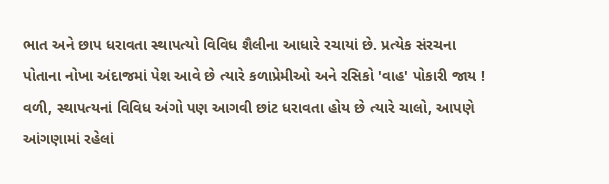ભાત અને છાપ ધરાવતા સ્થાપત્યો વિવિધ શૈલીના આધારે રચાયાં છે. પ્રત્યેક સંરચના પોતાના નોખા અંદાજમાં પેશ આવે છે ત્યારે કળાપ્રેમીઓ અને રસિકો 'વાહ' પોકારી જાય ! વળી, સ્થાપત્યનાં વિવિધ અંગો પણ આગવી છાંટ ધરાવતા હોય છે ત્યારે ચાલો, આપણે આંગણામાં રહેલાં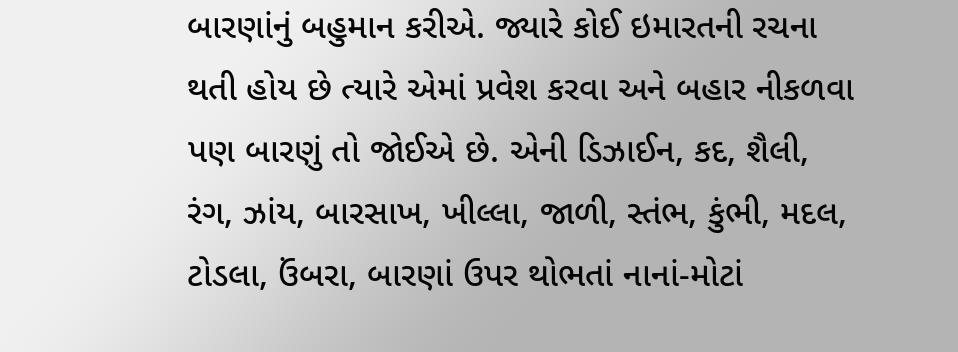બારણાંનું બહુમાન કરીએ. જ્યારે કોઈ ઇમારતની રચના થતી હોય છે ત્યારે એમાં પ્રવેશ કરવા અને બહાર નીકળવા પણ બારણું તો જોઈએ છે. એની ડિઝાઈન, કદ, શૈલી, રંગ, ઝાંય, બારસાખ, ખીલ્લા, જાળી, સ્તંભ, કુંભી, મદલ, ટોડલા, ઉંબરા, બારણાં ઉપર થોભતાં નાનાં-મોટાં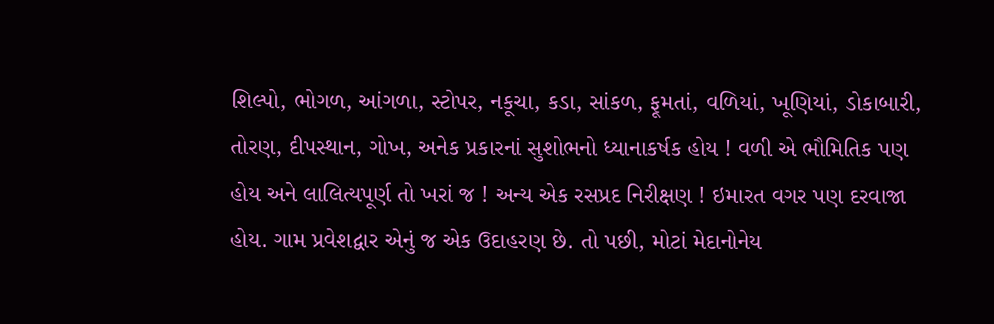શિલ્પો, ભોગળ, આંગળા, સ્ટોપર, નકૂચા, કડા, સાંકળ, ફૂમતાં, વળિયાં, ખૂણિયાં, ડોકાબારી, તોરણ, દીપસ્થાન, ગોખ, અનેક પ્રકારનાં સુશોભનો ધ્યાનાકર્ષક હોય ! વળી એ ભૌમિતિક પણ હોય અને લાલિત્યપૂર્ણ તો ખરાં જ ! અન્ય એક રસપ્રદ નિરીક્ષણ ! ઇમારત વગર પણ દરવાજા હોય. ગામ પ્રવેશદ્વાર એનું જ એક ઉદાહરણ છે. તો પછી, મોટાં મેદાનોનેય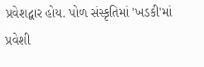પ્રવેશદ્વાર હોય. પોળ સંસ્કૃતિમાં 'ખડકી'માં પ્રવેશી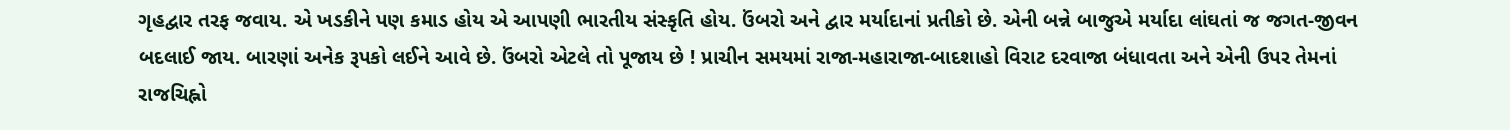ગૃહદ્વાર તરફ જવાય. એ ખડકીને પણ કમાડ હોય એ આપણી ભારતીય સંસ્કૃતિ હોય. ઉંબરો અને દ્વાર મર્યાદાનાં પ્રતીકો છે. એની બન્ને બાજુએ મર્યાદા લાંઘતાં જ જગત-જીવન બદલાઈ જાય. બારણાં અનેક રૂપકો લઈને આવે છે. ઉંબરો એટલે તો પૂજાય છે ! પ્રાચીન સમયમાં રાજા-મહારાજા-બાદશાહો વિરાટ દરવાજા બંધાવતા અને એની ઉપર તેમનાં રાજચિહ્નો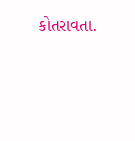કોતરાવતા.